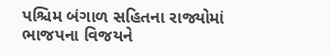પશ્ચિમ બંગાળ સહિતના રાજ્યોમાં ભાજપના વિજયને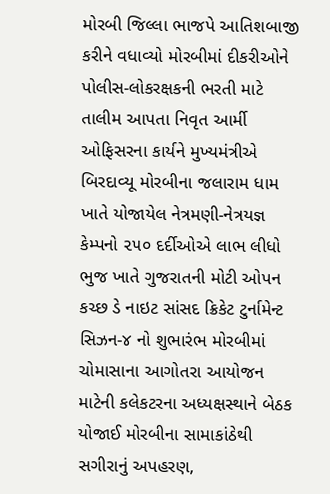મોરબી જિલ્લા ભાજપે આતિશબાજી કરીને વધાવ્યો મોરબીમાં દીકરીઓને પોલીસ-લોકરક્ષકની ભરતી માટે તાલીમ આપતા નિવૃત આર્મી ઓફિસરના કાર્યને મુખ્યમંત્રીએ બિરદાવ્યૂ મોરબીના જલારામ ધામ ખાતે યોજાયેલ નેત્રમણી-નેત્રયજ્ઞ કેમ્પનો ૨૫૦ દર્દીઓએ લાભ લીધો ભુજ ખાતે ગુજરાતની મોટી ઓપન કચ્છ ડે નાઇટ સાંસદ ક્રિકેટ ટુર્નામેન્ટ સિઝન-૪ નો શુભારંભ મોરબીમાં ચોમાસાના આગોતરા આયોજન માટેની કલેકટરના અધ્યક્ષસ્થાને બેઠક યોજાઈ મોરબીના સામાકાંઠેથી સગીરાનું અપહરણ,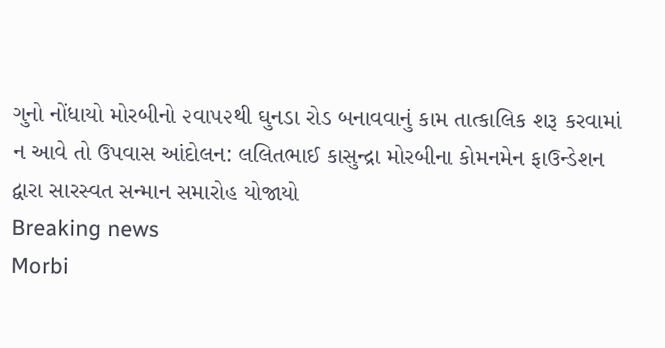ગુનો નોંધાયો મોરબીનો ૨વા૫૨થી ઘુનડા રોડ બનાવવાનું કામ તાત્કાલિક શરૂ કરવામાં ન આવે તો ઉપવાસ આંદોલન: લલિતભાઈ કાસુન્દ્રા મોરબીના કોમનમેન ફાઉન્ડેશન દ્વારા સારસ્વત સન્માન સમારોહ યોજાયો
Breaking news
Morbi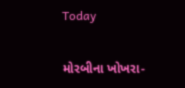Today

મોરબીના ખોખરા-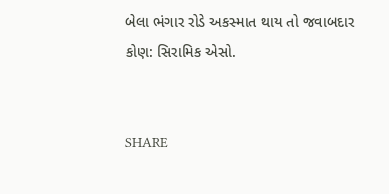બેલા ભંગાર રોડે અકસ્માત થાય તો જવાબદાર કોણ: સિરામિક એસો.


SHARE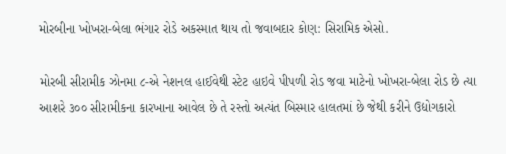મોરબીના ખોખરા-બેલા ભંગાર રોડે અકસ્માત થાય તો જવાબદાર કોણ: સિરામિક એસો.

મોરબી સીરામીક ઝોનમા ૮-એ નેશનલ હાઈવેથી સ્ટેટ હાઇવે પીપળી રોડ જવા માટેનો ખોખરા-બેલા રોડ છે ત્યા આશરે ૩૦૦ સીરામીકના કારખાના આવેલ છે તે રસ્તો અત્યંત બિસ્માર હાલતમાં છે જેથી કરીને ઉદ્યોગકારો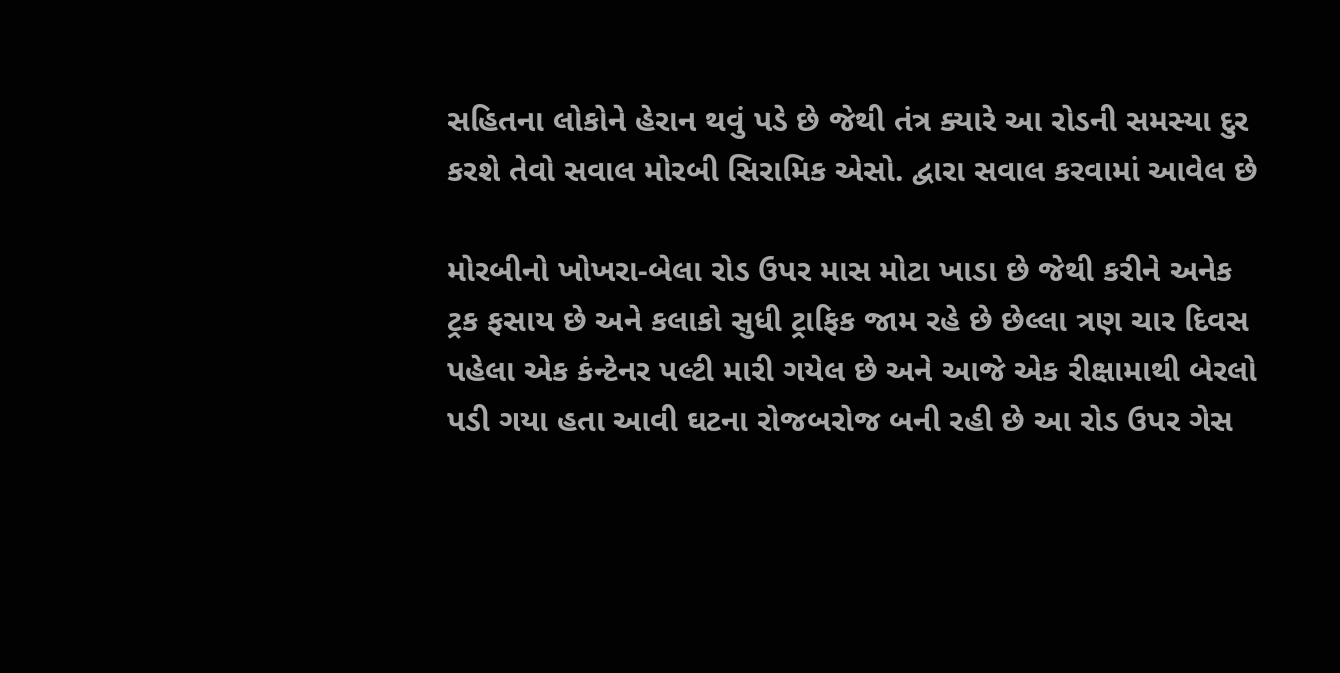સહિતના લોકોને હેરાન થવું પડે છે જેથી તંત્ર ક્યારે આ રોડની સમસ્યા દુર કરશે તેવો સવાલ મોરબી સિરામિક એસો. દ્વારા સવાલ કરવામાં આવેલ છે

મોરબીનો ખોખરા-બેલા રોડ ઉપર માસ મોટા ખાડા છે જેથી કરીને અનેક ટ્રક ફસાય છે અને કલાકો સુધી ટ્રાફિક જામ રહે છે છેલ્લા ત્રણ ચાર દિવસ પહેલા એક કંન્ટેનર પલ્ટી મારી ગયેલ છે અને આજે એક રીક્ષામાથી બેરલો પડી ગયા હતા આવી ઘટના રોજબરોજ બની રહી છે આ રોડ ઉપર ગેસ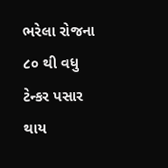ભરેલા રોજના ૮૦ થી વધુ ટેન્કર પસાર થાય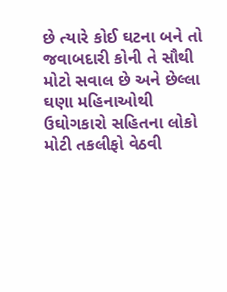છે ત્યારે કોઈ ઘટના બને તો જવાબદારી કોની તે સૌથી મોટો સવાલ છે અને છેલ્લા ઘણા મહિનાઓથી ઉઘોગકારો સહિતના લોકો મોટી તકલીફો વેઠવી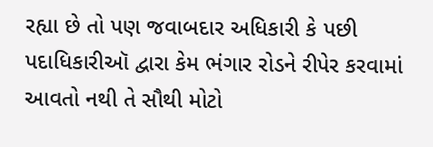રહ્યા છે તો પણ જવાબદાર અધિકારી કે પછી પદાધિકારીઑ દ્વારા કેમ ભંગાર રોડને રીપેર કરવામાં આવતો નથી તે સૌથી મોટો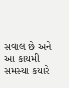સવાલ છે અને આ કાયમી સમસ્યા કયારે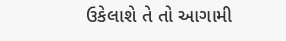ઉકેલાશે તે તો આગામી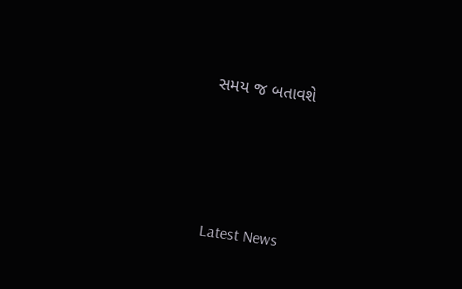સમય જ બતાવશે






Latest News